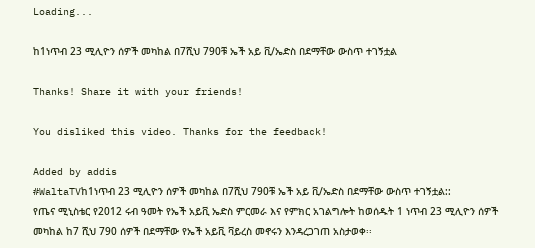Loading...

ከ1ነጥብ 23 ሚሊዮን ሰዎች መካከል በ7ሺህ 790ቹ ኤች አይ ቪ/ኤድስ በደማቸው ውስጥ ተገኝቷል

Thanks! Share it with your friends!

You disliked this video. Thanks for the feedback!

Added by addis
#WaltaTVከ1ነጥብ 23 ሚሊዮን ሰዎች መካከል በ7ሺህ 790ቹ ኤች አይ ቪ/ኤድስ በደማቸው ውስጥ ተገኝቷል::
የጤና ሚኒስቴር የ2012 ሩብ ዓመት የኤች አይቪ ኤድስ ምርመራ እና የምክር አገልግሎት ከወሰዱት 1 ነጥብ 23 ሚሊዮን ሰዎች መካከል ከ7 ሺህ 790 ሰዎች በደማቸው የኤች አይቪ ቫይረስ መኖሩን እንዳረጋገጠ አስታወቀ፡፡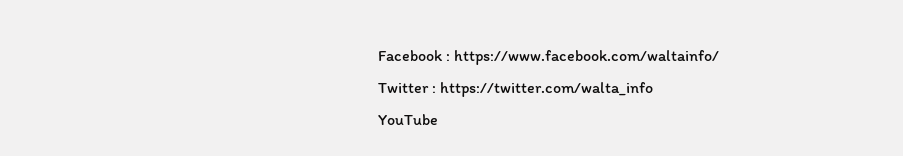Facebook : https://www.facebook.com/waltainfo/
Twitter : https://twitter.com/walta_info
YouTube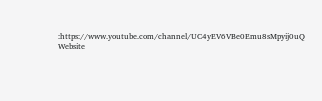:https://www.youtube.com/channel/UC4yEV6VBe0Emu8sMpyij0uQ
Website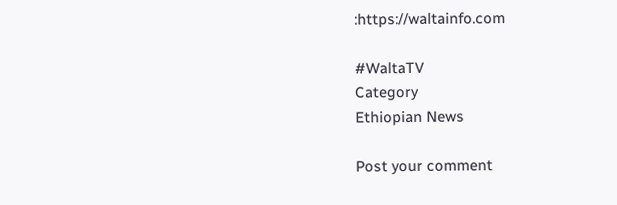:https://waltainfo.com

#WaltaTV
Category
Ethiopian News

Post your comment